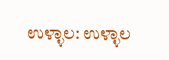ಉಳ್ಳಾಲ: ಉಳ್ಳಾಲ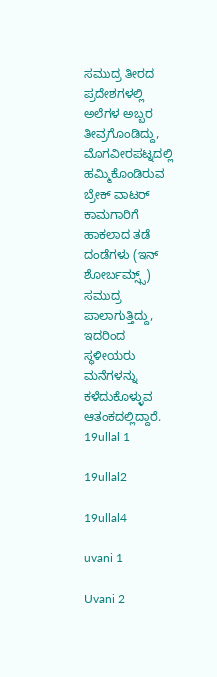ಸಮುದ್ರ ತೀರದ ಪ್ರದೇಶಗಳಲ್ಲಿ ಅಲೆಗಳ ಅಬ್ಬರ ತೀವ್ರಗೊಂಡಿದ್ದು, ಮೊಗವೀರಪಟ್ನದಲ್ಲಿ ಹಮ್ಮಿಕೊಂಡಿರುವ ಬ್ರೇಕ್ ವಾಟರ್ ಕಾಮಗಾರಿಗೆ ಹಾಕಲಾದ ತಡೆ ದಂಡೆಗಳು (ಇನ್ ಶೋರ್ಬಮ್ಸ್ಸ್) ಸಮುದ್ರ ಪಾಲಾಗುತ್ತಿದ್ದು, ಇದರಿಂದ ಸ್ಥಳೀಯರು ಮನೆಗಳನ್ನು ಕಳೆದುಕೊಳ್ಳುವ ಆತಂಕದಲ್ಲಿದ್ದಾರೆ.
19ullal 1

19ullal2

19ullal4

uvani 1

Uvani 2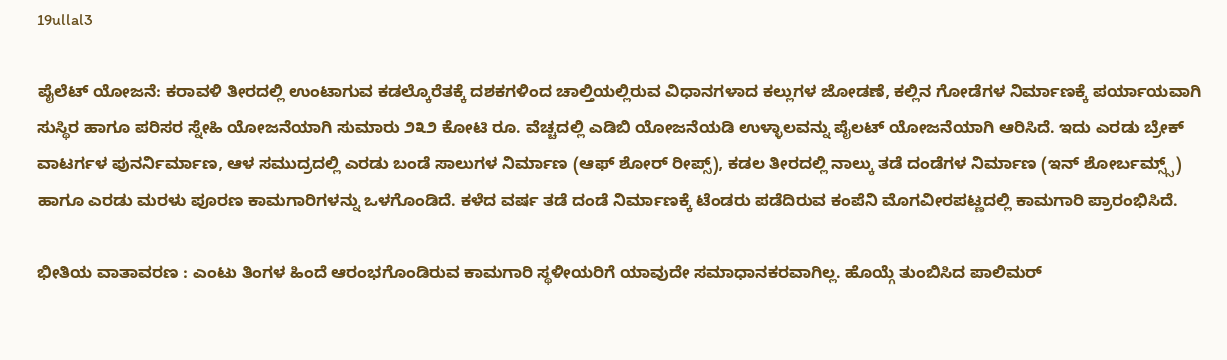19ullal3

ಪೈಲೆಟ್ ಯೋಜನೆ: ಕರಾವಳಿ ತೀರದಲ್ಲಿ ಉಂಟಾಗುವ ಕಡಲ್ಕೊರೆತಕ್ಕೆ ದಶಕಗಳಿಂದ ಚಾಲ್ತಿಯಲ್ಲಿರುವ ವಿಧಾನಗಳಾದ ಕಲ್ಲುಗಳ ಜೋಡಣೆ, ಕಲ್ಲಿನ ಗೋಡೆಗಳ ನಿರ್ಮಾಣಕ್ಕೆ ಪರ್ಯಾಯವಾಗಿ ಸುಸ್ಥಿರ ಹಾಗೂ ಪರಿಸರ ಸ್ನೇಹಿ ಯೋಜನೆಯಾಗಿ ಸುಮಾರು ೨೩೨ ಕೋಟಿ ರೂ. ವೆಚ್ಚದಲ್ಲಿ ಎಡಿಬಿ ಯೋಜನೆಯಡಿ ಉಳ್ಳಾಲವನ್ನು ಪೈಲಟ್ ಯೋಜನೆಯಾಗಿ ಆರಿಸಿದೆ. ಇದು ಎರಡು ಬ್ರೇಕ್ ವಾಟರ್ಗಳ ಪುನರ್ನಿರ್ಮಾಣ, ಆಳ ಸಮುದ್ರದಲ್ಲಿ ಎರಡು ಬಂಡೆ ಸಾಲುಗಳ ನಿರ್ಮಾಣ (ಆಫ್ ಶೋರ್ ರೀಪ್ಸ್), ಕಡಲ ತೀರದಲ್ಲಿ ನಾಲ್ಕು ತಡೆ ದಂಡೆಗಳ ನಿರ್ಮಾಣ (ಇನ್ ಶೋರ್ಬಮ್ಸ್ಸ್) ಹಾಗೂ ಎರಡು ಮರಳು ಪೂರಣ ಕಾಮಗಾರಿಗಳನ್ನು ಒಳಗೊಂಡಿದೆ. ಕಳೆದ ವರ್ಷ ತಡೆ ದಂಡೆ ನಿರ್ಮಾಣಕ್ಕೆ ಟೆಂಡರು ಪಡೆದಿರುವ ಕಂಪೆನಿ ಮೊಗವೀರಪಟ್ಣದಲ್ಲಿ ಕಾಮಗಾರಿ ಪ್ರಾರಂಭಿಸಿದೆ.

ಭೀತಿಯ ವಾತಾವರಣ : ಎಂಟು ತಿಂಗಳ ಹಿಂದೆ ಆರಂಭಗೊಂಡಿರುವ ಕಾಮಗಾರಿ ಸ್ಥಳೀಯರಿಗೆ ಯಾವುದೇ ಸಮಾಧಾನಕರವಾಗಿಲ್ಲ. ಹೊಯ್ಗೆ ತುಂಬಿಸಿದ ಪಾಲಿಮರ್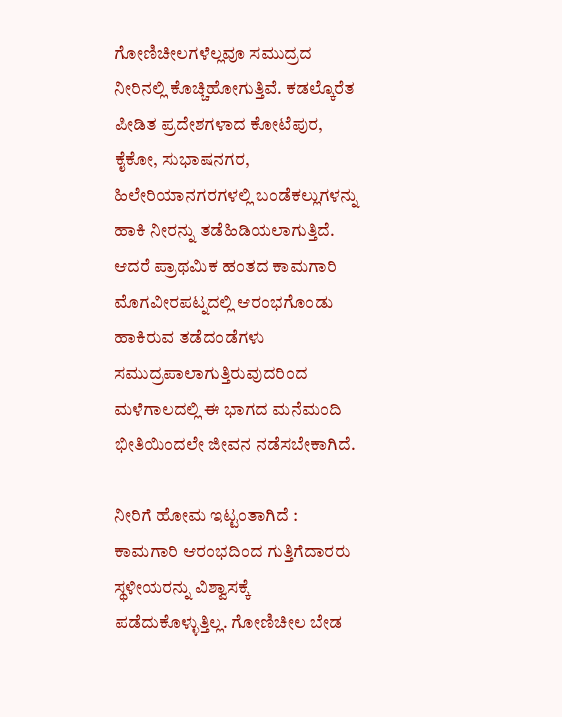ಗೋಣಿಚೀಲಗಳೆಲ್ಲವೂ ಸಮುದ್ರದ ನೀರಿನಲ್ಲಿ ಕೊಚ್ಚಿಹೋಗುತ್ತಿವೆ. ಕಡಲ್ಕೊರೆತ ಪೀಡಿತ ಪ್ರದೇಶಗಳಾದ ಕೋಟೆಪುರ, ಕೈಕೋ, ಸುಭಾಷನಗರ, ಹಿಲೇರಿಯಾನಗರಗಳಲ್ಲಿ ಬಂಡೆಕಲ್ಲುಗಳನ್ನು ಹಾಕಿ ನೀರನ್ನು ತಡೆಹಿಡಿಯಲಾಗುತ್ತಿದೆ. ಆದರೆ ಪ್ರಾಥಮಿಕ ಹಂತದ ಕಾಮಗಾರಿ ಮೊಗವೀರಪಟ್ನದಲ್ಲಿ ಆರಂಭಗೊಂಡು ಹಾಕಿರುವ ತಡೆದಂಡೆಗಳು ಸಮುದ್ರಪಾಲಾಗುತ್ತಿರುವುದರಿಂದ ಮಳೆಗಾಲದಲ್ಲಿ ಈ ಭಾಗದ ಮನೆಮಂದಿ ಭೀತಿಯಿಂದಲೇ ಜೀವನ ನಡೆಸಬೇಕಾಗಿದೆ.

ನೀರಿಗೆ ಹೋಮ ಇಟ್ಟಂತಾಗಿದೆ :
ಕಾಮಗಾರಿ ಆರಂಭದಿಂದ ಗುತ್ತಿಗೆದಾರರು ಸ್ಥಳೀಯರನ್ನು ವಿಶ್ವಾಸಕ್ಕೆ ಪಡೆದುಕೊಳ್ಳುತ್ತಿಲ್ಲ. ಗೋಣಿಚೀಲ ಬೇಡ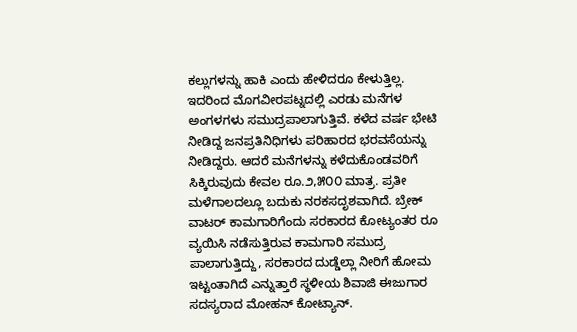ಕಲ್ಲುಗಳನ್ನು ಹಾಕಿ ಎಂದು ಹೇಳಿದರೂ ಕೇಳುತ್ತಿಲ್ಲ. ಇದರಿಂದ ಮೊಗವೀರಪಟ್ನದಲ್ಲಿ ಎರಡು ಮನೆಗಳ ಅಂಗಳಗಳು ಸಮುದ್ರಪಾಲಾಗುತ್ತಿವೆ. ಕಳೆದ ವರ್ಷ ಭೇಟಿ ನೀಡಿದ್ದ ಜನಪ್ರತಿನಿಧಿಗಳು ಪರಿಹಾರದ ಭರವಸೆಯನ್ನು ನೀಡಿದ್ದರು. ಆದರೆ ಮನೆಗಳನ್ನು ಕಳೆದುಕೊಂಡವರಿಗೆ ಸಿಕ್ಕಿರುವುದು ಕೇವಲ ರೂ.೨,೫೦೦ ಮಾತ್ರ. ಪ್ರತೀ ಮಳೆಗಾಲದಲ್ಲೂ ಬದುಕು ನರಕಸದೃಶವಾಗಿದೆ. ಬ್ರೇಕ್ ವಾಟರ್ ಕಾಮಗಾರಿಗೆಂದು ಸರಕಾರದ ಕೋಟ್ಯಂತರ ರೂ ವ್ಯಯಿಸಿ ನಡೆಸುತ್ತಿರುವ ಕಾಮಗಾರಿ ಸಮುದ್ರ ಪಾಲಾಗುತ್ತಿದ್ದು, ಸರಕಾರದ ದುಡ್ಡೆಲ್ಲಾ ನೀರಿಗೆ ಹೋಮ ಇಟ್ಟಂತಾಗಿದೆ ಎನ್ನುತ್ತಾರೆ ಸ್ಥಳೀಯ ಶಿವಾಜಿ ಈಜುಗಾರ ಸದಸ್ಯರಾದ ಮೋಹನ್ ಕೋಟ್ಯಾನ್.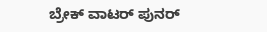ಬ್ರೇಕ್ ವಾಟರ್ ಪುನರ್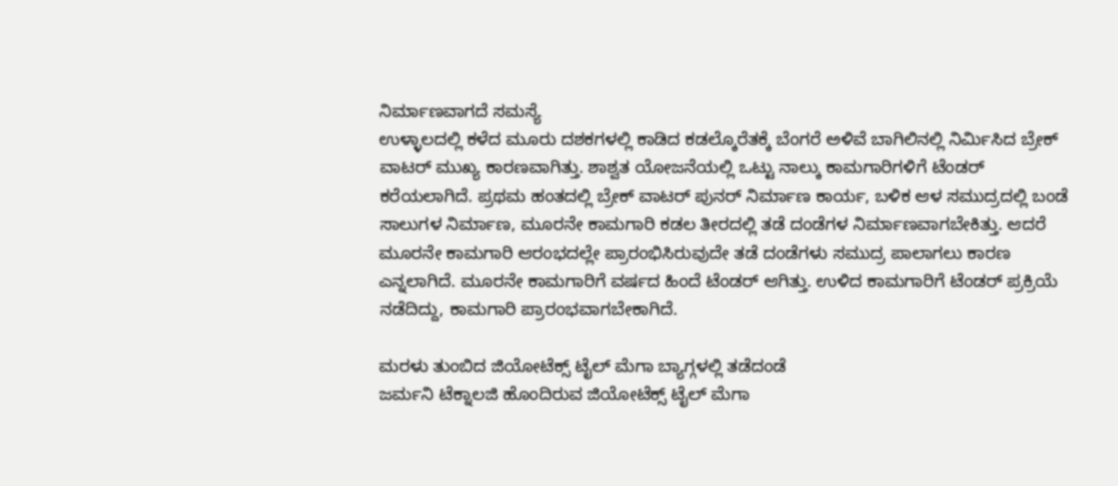ನಿರ್ಮಾಣವಾಗದೆ ಸಮಸ್ಯೆ
ಉಳ್ಳಾಲದಲ್ಲಿ ಕಳೆದ ಮೂರು ದಶಕಗಳಲ್ಲಿ ಕಾಡಿದ ಕಡಲ್ಕೊರೆತಕ್ಕೆ ಬೆಂಗರೆ ಅಳಿವೆ ಬಾಗಿಲಿನಲ್ಲಿ ನಿರ್ಮಿಸಿದ ಬ್ರೇಕ್ ವಾಟರ್ ಮುಖ್ಯ ಕಾರಣವಾಗಿತ್ತು. ಶಾಶ್ವತ ಯೋಜನೆಯಲ್ಲಿ ಒಟ್ಟು ನಾಲ್ಕು ಕಾಮಗಾರಿಗಳಿಗೆ ಟೆಂಡರ್ ಕರೆಯಲಾಗಿದೆ. ಪ್ರಥಮ ಹಂತದಲ್ಲಿ ಬ್ರೇಕ್ ವಾಟರ್ ಪುನರ್ ನಿರ್ಮಾಣ ಕಾರ್ಯ, ಬಳಿಕ ಆಳ ಸಮುದ್ರದಲ್ಲಿ ಬಂಡೆ ಸಾಲುಗಳ ನಿರ್ಮಾಣ, ಮೂರನೇ ಕಾಮಗಾರಿ ಕಡಲ ತೀರದಲ್ಲಿ ತಡೆ ದಂಡೆಗಳ ನಿರ್ಮಾಣವಾಗಬೇಕಿತ್ತು. ಆದರೆ ಮೂರನೇ ಕಾಮಗಾರಿ ಆರಂಭದಲ್ಲೇ ಪ್ರಾರಂಭಿಸಿರುವುದೇ ತಡೆ ದಂಡೆಗಳು ಸಮುದ್ರ ಪಾಲಾಗಲು ಕಾರಣ ಎನ್ನಲಾಗಿದೆ. ಮೂರನೇ ಕಾಮಗಾರಿಗೆ ವರ್ಷದ ಹಿಂದೆ ಟೆಂಡರ್ ಆಗಿತ್ತು. ಉಳಿದ ಕಾಮಗಾರಿಗೆ ಟೆಂಡರ್ ಪ್ರಕ್ರಿಯೆ ನಡೆದಿದ್ದು, ಕಾಮಗಾರಿ ಪ್ರಾರಂಭವಾಗಬೇಕಾಗಿದೆ.

ಮರಳು ತುಂಬಿದ ಜಿಯೋಟೆಕ್ಸ್ ಟೈಲ್ ಮೆಗಾ ಬ್ಯಾಗ್ಗಳಲ್ಲಿ ತಡೆದಂಡೆ
ಜರ್ಮನಿ ಟೆಕ್ನಾಲಜಿ ಹೊಂದಿರುವ ಜಿಯೋಟೆಕ್ಸ್ ಟೈಲ್ ಮೆಗಾ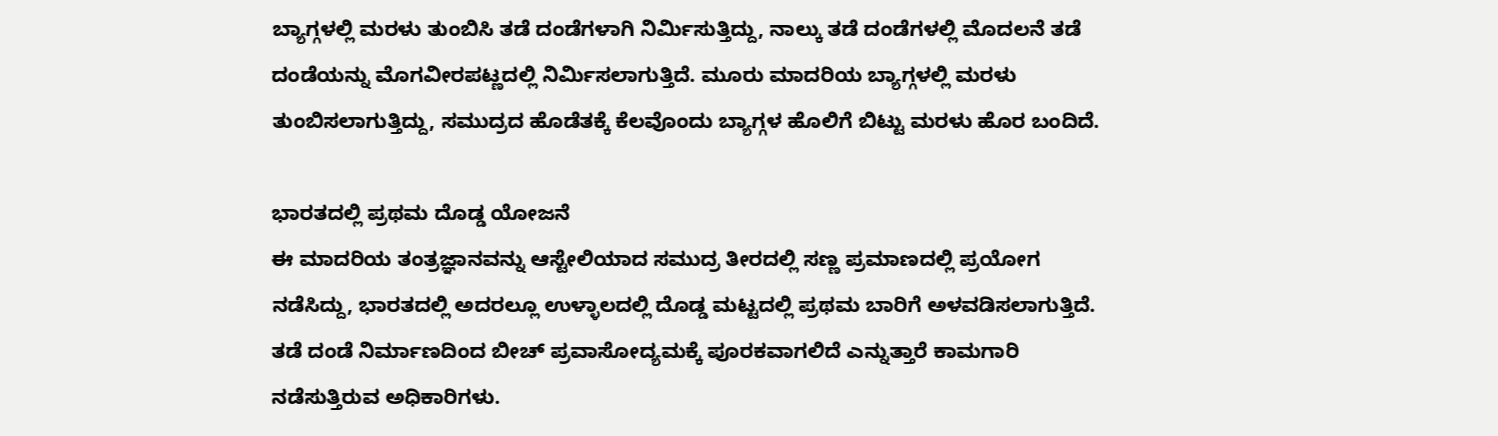ಬ್ಯಾಗ್ಗಳಲ್ಲಿ ಮರಳು ತುಂಬಿಸಿ ತಡೆ ದಂಡೆಗಳಾಗಿ ನಿರ್ಮಿಸುತ್ತಿದ್ದು, ನಾಲ್ಕು ತಡೆ ದಂಡೆಗಳಲ್ಲಿ ಮೊದಲನೆ ತಡೆ ದಂಡೆಯನ್ನು ಮೊಗವೀರಪಟ್ಣದಲ್ಲಿ ನಿರ್ಮಿಸಲಾಗುತ್ತಿದೆ. ಮೂರು ಮಾದರಿಯ ಬ್ಯಾಗ್ಗಳಲ್ಲಿ ಮರಳು ತುಂಬಿಸಲಾಗುತ್ತಿದ್ದು, ಸಮುದ್ರದ ಹೊಡೆತಕ್ಕೆ ಕೆಲವೊಂದು ಬ್ಯಾಗ್ಗಳ ಹೊಲಿಗೆ ಬಿಟ್ಟು ಮರಳು ಹೊರ ಬಂದಿದೆ.

ಭಾರತದಲ್ಲಿ ಪ್ರಥಮ ದೊಡ್ಡ ಯೋಜನೆ
ಈ ಮಾದರಿಯ ತಂತ್ರಜ್ಞಾನವನ್ನು ಆಸ್ಟೇಲಿಯಾದ ಸಮುದ್ರ ತೀರದಲ್ಲಿ ಸಣ್ಣ ಪ್ರಮಾಣದಲ್ಲಿ ಪ್ರಯೋಗ ನಡೆಸಿದ್ದು, ಭಾರತದಲ್ಲಿ ಅದರಲ್ಲೂ ಉಳ್ಳಾಲದಲ್ಲಿ ದೊಡ್ಡ ಮಟ್ಟದಲ್ಲಿ ಪ್ರಥಮ ಬಾರಿಗೆ ಅಳವಡಿಸಲಾಗುತ್ತಿದೆ. ತಡೆ ದಂಡೆ ನಿರ್ಮಾಣದಿಂದ ಬೀಚ್ ಪ್ರವಾಸೋದ್ಯಮಕ್ಕೆ ಪೂರಕವಾಗಲಿದೆ ಎನ್ನುತ್ತಾರೆ ಕಾಮಗಾರಿ ನಡೆಸುತ್ತಿರುವ ಅಧಿಕಾರಿಗಳು.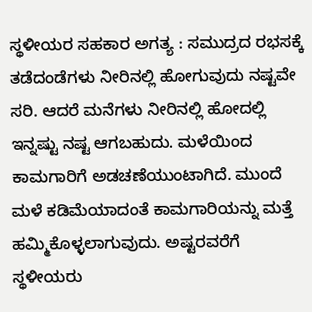ಸ್ಥಳೀಯರ ಸಹಕಾರ ಅಗತ್ಯ : ಸಮುದ್ರದ ರಭಸಕ್ಕೆ ತಡೆದಂಡೆಗಳು ನೀರಿನಲ್ಲಿ ಹೋಗುವುದು ನಷ್ಟವೇ ಸರಿ. ಆದರೆ ಮನೆಗಳು ನೀರಿನಲ್ಲಿ ಹೋದಲ್ಲಿ ಇನ್ನಷ್ಟು ನಷ್ಟ ಆಗಬಹುದು. ಮಳೆಯಿಂದ ಕಾಮಗಾರಿಗೆ ಅಡಚಣೆಯುಂಟಾಗಿದೆ. ಮುಂದೆ ಮಳೆ ಕಡಿಮೆಯಾದಂತೆ ಕಾಮಗಾರಿಯನ್ನು ಮತ್ತೆ ಹಮ್ಮಿಕೊಳ್ಳಲಾಗುವುದು. ಅಷ್ಟರವರೆಗೆ ಸ್ಥಳೀಯರು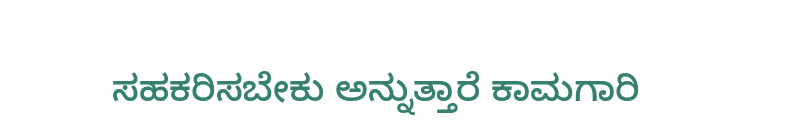ಸಹಕರಿಸಬೇಕು ಅನ್ನುತ್ತಾರೆ ಕಾಮಗಾರಿ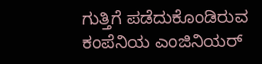ಗುತ್ತಿಗೆ ಪಡೆದುಕೊಂಡಿರುವ ಕಂಪೆನಿಯ ಎಂಜಿನಿಯರ್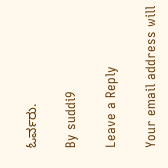ಓರ್ವರು.

By suddi9

Leave a Reply

Your email address will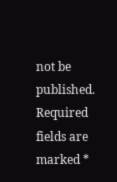not be published. Required fields are marked *